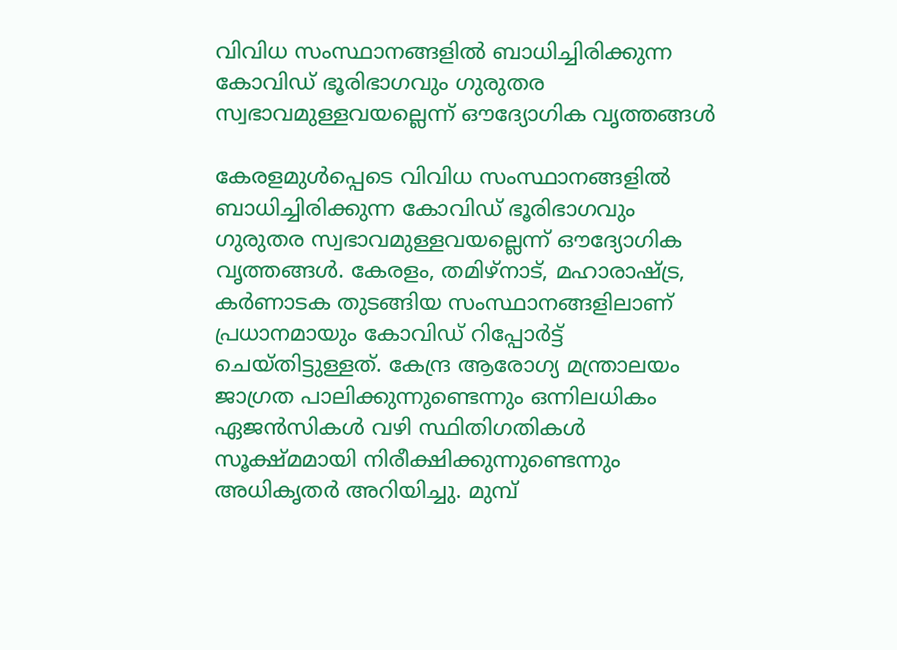വിവിധ സംസ്ഥാനങ്ങളില്‍ ബാധിച്ചിരിക്കുന്ന കോവിഡ് ഭൂരിഭാഗവും ഗുരുതര സ്വഭാവമുള്ളവയല്ലെന്ന് ഔദ്യോഗിക വൃത്തങ്ങള്‍

കേരളമുള്‍പ്പെടെ വിവിധ സംസ്ഥാനങ്ങളില്‍ ബാധിച്ചിരിക്കുന്ന കോവിഡ് ഭൂരിഭാഗവും ഗുരുതര സ്വഭാവമുള്ളവയല്ലെന്ന് ഔദ്യോഗിക വൃത്തങ്ങള്‍. കേരളം, തമിഴ്നാട്, മഹാരാഷ്‌ട്ര, കര്‍ണാടക തുടങ്ങിയ സംസ്ഥാനങ്ങളിലാണ് പ്രധാനമായും കോവിഡ് റിപ്പോര്‍ട്ട് ചെയ്തിട്ടുള്ളത്. കേന്ദ്ര ആരോഗ്യ മന്ത്രാലയം ജാഗ്രത പാലിക്കുന്നുണ്ടെന്നും ഒന്നിലധികം ഏജന്‍സികള്‍ വഴി സ്ഥിതിഗതികള്‍ സൂക്ഷ്മമായി നിരീക്ഷിക്കുന്നുണ്ടെന്നും അധികൃതര്‍ അറിയിച്ചു. മുമ്പ്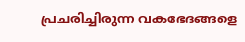പ്രചരിച്ചിരുന്ന വകഭേദങ്ങളെ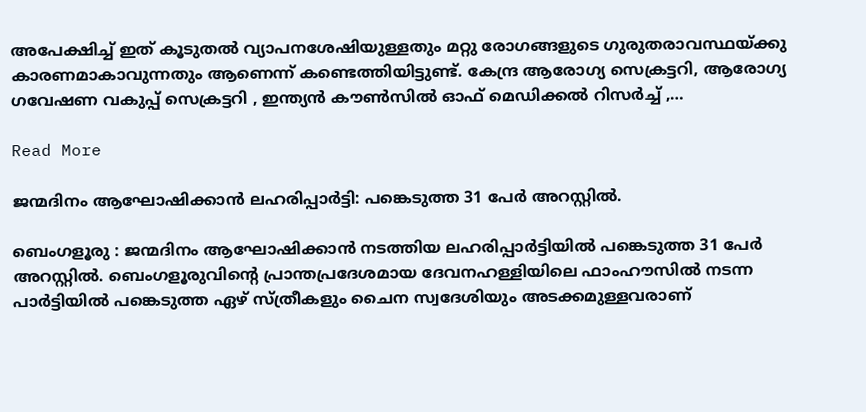അപേക്ഷിച്ച് ഇത് കൂടുതല്‍ വ്യാപനശേഷിയുള്ളതും മറ്റു രോഗങ്ങളുടെ ഗുരുതരാവസ്ഥയ്‌ക്കു കാരണമാകാവുന്നതും ആണെന്ന് കണ്ടെത്തിയിട്ടുണ്ട്. കേന്ദ്ര ആരോഗ്യ സെക്രട്ടറി, ആരോഗ്യ ഗവേഷണ വകുപ്പ് സെക്രട്ടറി , ഇന്ത്യന്‍ കൗണ്‍സില്‍ ഓഫ് മെഡിക്കല്‍ റിസര്‍ച്ച് ,…

Read More

ജന്മദിനം ആഘോഷിക്കാൻ ലഹരിപ്പാർട്ടി: പങ്കെടുത്ത 31 പേർ അറസ്റ്റിൽ.

ബെംഗളൂരു : ജന്മദിനം ആഘോഷിക്കാൻ നടത്തിയ ലഹരിപ്പാർട്ടിയിൽ പങ്കെടുത്ത 31 പേർ അറസ്റ്റിൽ. ബെംഗളൂരുവിന്റെ പ്രാന്തപ്രദേശമായ ദേവനഹള്ളിയിലെ ഫാംഹൗസിൽ നടന്ന പാർട്ടിയിൽ പങ്കെടുത്ത ഏഴ് സ്ത്രീകളും ചൈന സ്വദേശിയും അടക്കമുള്ളവരാണ്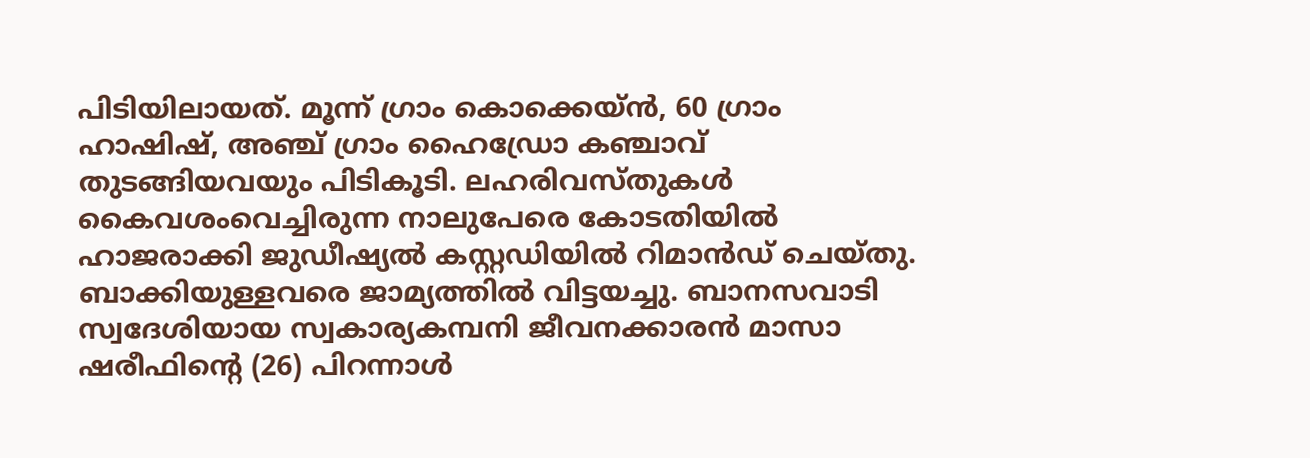പിടിയിലായത്. മൂന്ന് ഗ്രാം കൊക്കെയ്ൻ, 60 ഗ്രാം ഹാഷിഷ്, അഞ്ച് ഗ്രാം ഹൈഡ്രോ കഞ്ചാവ് തുടങ്ങിയവയും പിടികൂടി. ലഹരിവസ്തുകൾ കൈവശംവെച്ചിരുന്ന നാലുപേരെ കോടതിയിൽ ഹാജരാക്കി ജുഡീഷ്യൽ കസ്റ്റഡിയിൽ റിമാൻഡ് ചെയ്തു. ബാക്കിയുള്ളവരെ ജാമ്യത്തിൽ വിട്ടയച്ചു. ബാനസവാടി സ്വദേശിയായ സ്വകാര്യകമ്പനി ജീവനക്കാരൻ മാസാ ഷരീഫിന്റെ (26) പിറന്നാൾ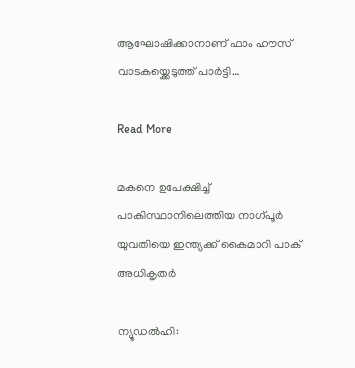ആഘോഷിക്കാനാണ് ഫാം ഹൗസ് വാടകയ്ക്കെടുത്ത് പാർട്ടി…

Read More

മകനെ ഉപേക്ഷിച്ച് പാകിസ്ഥാനിലെത്തിയ നാഗ്പൂർ യുവതിയെ ഇന്ത്യക്ക് കൈമാറി പാക് അധികൃതർ

ന്യൂഡൽഹി: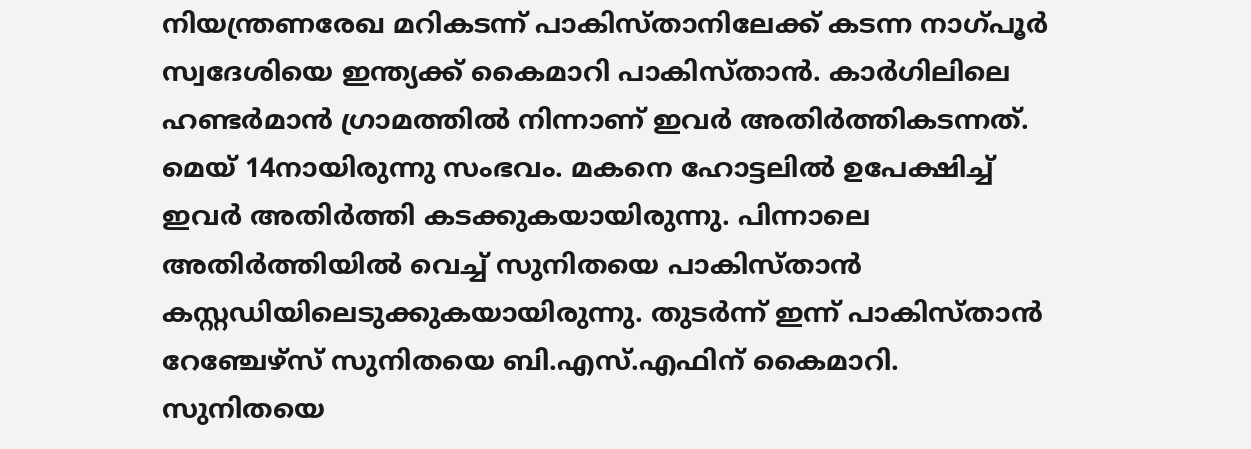നിയന്ത്രണരേഖ മറികടന്ന് പാകിസ്താനിലേക്ക് കടന്ന നാഗ്പൂർ സ്വദേശിയെ ഇന്ത്യക്ക് കൈമാറി പാകിസ്താൻ. കാർഗിലിലെ ഹണ്ടർമാൻ ഗ്രാമത്തിൽ നിന്നാണ് ഇവർ അതിർത്തികടന്നത്. മെയ് 14നായിരുന്നു സംഭവം. മകനെ ഹോട്ടലിൽ ഉപേക്ഷിച്ച് ഇവർ അതിർത്തി കടക്കുകയായിരുന്നു. പിന്നാലെ അതിർത്തിയിൽ വെച്ച് സുനിതയെ പാകിസ്താൻ കസ്റ്റഡിയിലെടുക്കുകയായിരുന്നു. തുടർന്ന് ഇന്ന് പാകിസ്താൻ റേഞ്ചേഴ്സ് സുനിതയെ ബി.എസ്.എഫിന് കൈമാറി. സുനിതയെ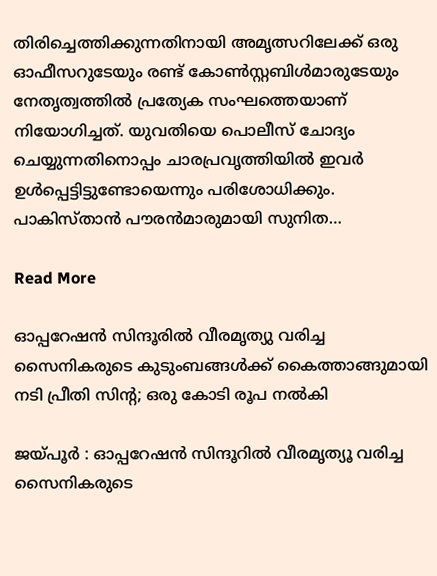തിരിച്ചെത്തിക്കുന്നതിനായി അമൃത്സറിലേക്ക് ഒരു ഓഫീസറുടേയും രണ്ട് കോൺസ്റ്റബിൾമാരുടേയും നേതൃത്വത്തിൽ പ്രത്യേക സംഘത്തെയാണ് നിയോഗിച്ചത്. യുവതിയെ പൊലീസ് ചോദ്യം ചെയ്യുന്നതിനൊപ്പം ചാരപ്രവൃത്തിയിൽ ഇവർ ഉൾപ്പെട്ടിട്ടുണ്ടോയെന്നും പരിശോധിക്കും. പാകിസ്താൻ പൗരൻമാരുമായി സുനിത…

Read More

ഓപ്പറേഷൻ സിന്ദൂരിൽ വീരമൃത്യു വരിച്ച സൈനികരുടെ കുടുംബങ്ങൾക്ക് കൈത്താങ്ങുമായി നടി പ്രീതി സിന്റ; ഒരു കോടി രൂപ നൽകി

ജയ്‌പൂർ : ഓപ്പറേഷൻ സിന്ദൂറിൽ വീരമൃത്യൂ വരിച്ച സൈനികരുടെ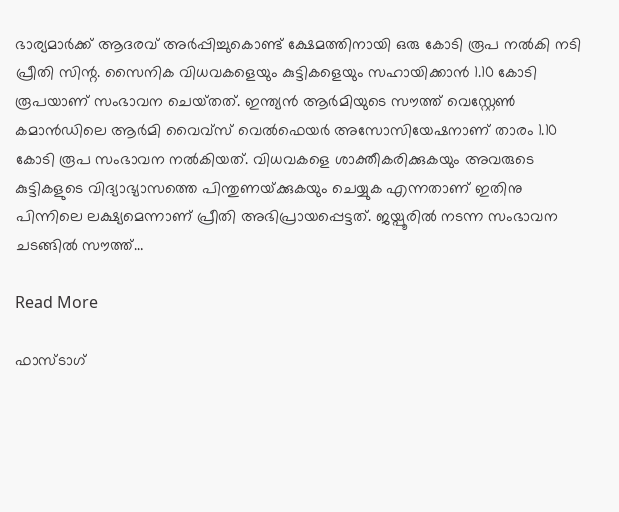ഭാര്യമാർക്ക് ആദരവ് അർപ്പിച്ചുകൊണ്ട് ക്ഷേമത്തിനായി ഒരു കോടി രൂപ നൽകി നടി പ്രീതി സിന്റ. സൈനിക വിധവകളെയും കുട്ടികളെയും സഹായിക്കാൻ 1.10 കോടി രൂപയാണ് സംഭാവന ചെയ്‌തത്‌. ഇന്ത്യൻ ആർമിയുടെ സൗത്ത് വെസ്റ്റേൺ കമാൻഡിലെ ആർമി വൈവ്‌സ് വെൽഫെയർ അസോസിയേഷനാണ് താരം 1.10 കോടി രൂപ സംഭാവന നൽകിയത്. വിധവകളെ ശാക്തീകരിക്കുകയും അവരുടെ കുട്ടികളുടെ വിദ്യാഭ്യാസത്തെ പിന്തുണയ്‌ക്കുകയും ചെയ്യുക എന്നതാണ് ഇതിനു പിന്നിലെ ലക്ഷ്യമെന്നാണ് പ്രീതി അഭിപ്രായപ്പെട്ടത്. ജയ്പൂരിൽ നടന്ന സംഭാവന ചടങ്ങിൽ സൗത്ത്…

Read More

ഫാസ്ടാഗ്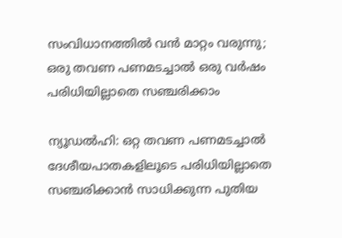സംവിധാനത്തിൽ വൻ മാറ്റം വരുന്നു; ഒരു തവണ പണമടച്ചാൽ ഒരു വർഷം പരിധിയില്ലാതെ സഞ്ചരിക്കാം

ന്യൂഡൽഹി: ഒറ്റ തവണ പണമടച്ചാൽ ദേശീയപാതകളിലൂടെ പരിധിയില്ലാതെ സഞ്ചരിക്കാൻ സാധിക്കുന്ന പുതിയ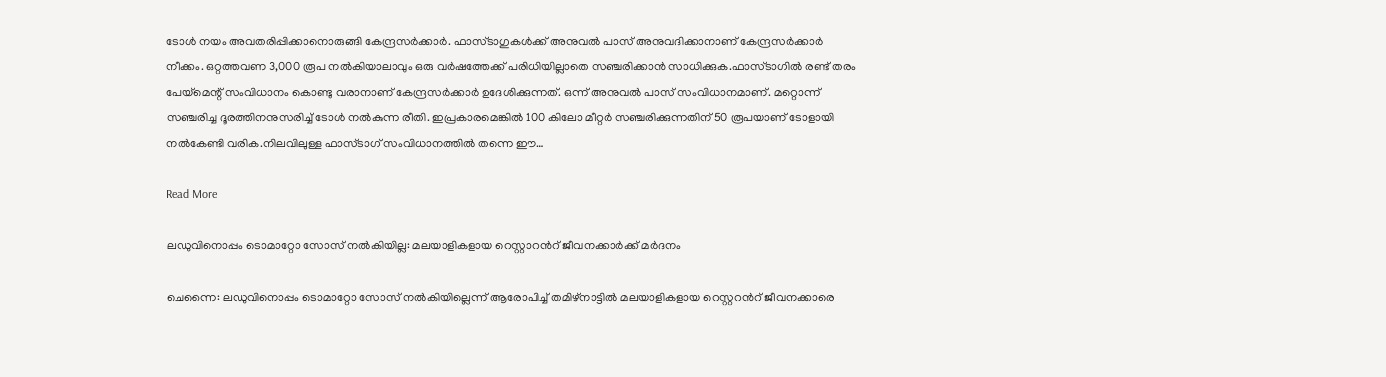ടോൾ നയം അവതരിപ്പിക്കാനൊരുങ്ങി കേന്ദ്രസർക്കാർ. ഫാസ്ടാഗുകൾക്ക് അനുവൽ പാസ് അനുവദിക്കാനാണ് കേന്ദ്രസർക്കാർ നീക്കം. ഒറ്റത്തവണ 3,000 രൂപ നൽകിയാലാവും ഒരു വർഷത്തേക്ക് പരിധിയില്ലാതെ സഞ്ചരിക്കാൻ സാധിക്കുക.ഫാസ്ടാഗിൽ രണ്ട് തരം പേയ്മെന്റ് സംവിധാനം കൊണ്ടു വരാനാണ് കേന്ദ്രസർക്കാർ ഉദേശിക്കുന്നത്. ഒന്ന് അനുവൽ പാസ് സംവിധാനമാണ്. മറ്റൊന്ന് സഞ്ചരിച്ച ദൂരത്തിനനുസരിച്ച് ടോൾ നൽകുന്ന രീതി. ഇപ്രകാരമെങ്കിൽ 100 കിലോ മീറ്റർ സഞ്ചരിക്കുന്നതിന് 50 രൂപയാണ് ടോളായി നൽകേണ്ടി വരിക.നിലവിലുള്ള ഫാസ്ടാഗ് സംവിധാനത്തിൽ തന്നെ ഈ…

Read More

ലഡുവിനൊപ്പം ടൊമാറ്റോ സോസ് നൽകിയില്ല: മലയാളികളായ റെസ്റ്റാറന്‍റ് ജീവനക്കാർക്ക് മർദനം

ചെന്നൈ: ലഡുവിനൊപ്പം ടൊമാറ്റോ സോസ് നൽകിയില്ലെന്ന് ആരോപിച്ച് തമിഴ്‌നാട്ടിൽ മലയാളികളായ റെസ്റ്ററൻറ് ജീവനക്കാരെ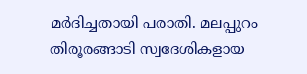മർദിച്ചതായി പരാതി. മലപ്പുറം തിരൂരങ്ങാടി സ്വദേശികളായ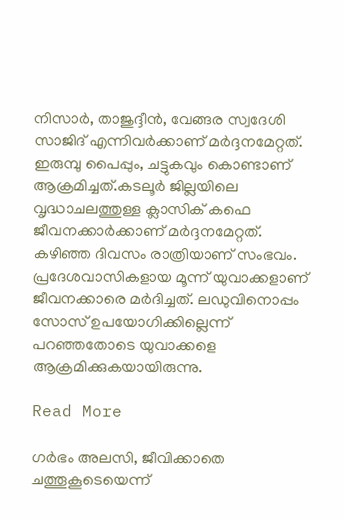നിസാർ, താജുദ്ദീൻ, വേങ്ങര സ്വദേശി സാജിദ് എന്നിവർക്കാണ് മർദ്ദനമേറ്റത്. ഇരുമ്പു പൈപ്പും, ചട്ടുകവും കൊണ്ടാണ് ആക്രമിച്ചത്.കടലൂർ ജില്ലയിലെ വൃദ്ധാചലത്തുള്ള ക്ലാസിക് കഫെ ജീവനക്കാർക്കാണ് മർദ്ദനമേറ്റത്. കഴിഞ്ഞ ദിവസം രാത്രിയാണ് സംഭവം. പ്രദേശവാസികളായ മൂന്ന് യുവാക്കളാണ് ജീവനക്കാരെ മർദിച്ചത്. ലഡുവിനൊപ്പം സോസ് ഉപയോഗിക്കില്ലെന്ന് പറഞ്ഞതോടെ യുവാക്കളെ ആക്രമിക്കുകയായിരുന്നു.

Read More

ഗർഭം അലസി, ജീവിക്കാതെ ചത്തൂകൂടെയെന്ന്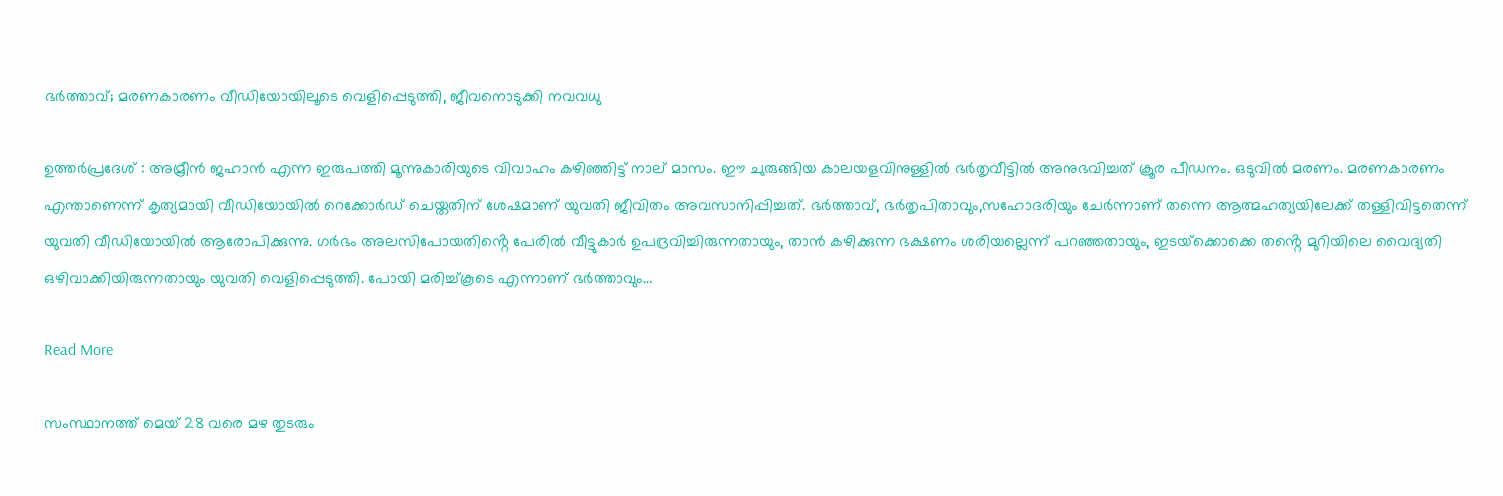ഭര്‍ത്താവ്; മരണകാരണം വീഡിയോയിലൂടെ വെളിപ്പെടുത്തി, ജീവനൊടുക്കി നവവധു

ഉത്തർപ്രദേശ് : അമ്രീൻ ജഹാൻ എന്ന ഇരുപത്തി മൂന്നുകാരിയുടെ വിവാഹം കഴിഞ്ഞിട്ട് നാല് മാസം. ഈ ചുരുങ്ങിയ കാലയളവിനുള്ളിൽ ഭർതൃവീട്ടിൽ അനുഭവിച്ചത് ക്രൂര പീഡനം. ഒടുവിൽ മരണം. മരണകാരണം എന്താണെന്ന് കൃത്യമായി വീഡിയോയിൽ റെക്കോർഡ് ചെയ്തതിന് ശേഷമാണ് യുവതി ജീവിതം അവസാനിപ്പിച്ചത്. ഭർത്താവ്, ഭർതൃപിതാവും,സഹോദരിയും ചേര്‍ന്നാണ് തന്നെ ആത്മഹത്യയിലേക്ക് തള്ളിവിട്ടതെന്ന് യുവതി വീഡിയോയിൽ ആരോപിക്കുന്നു. ഗർഭം അലസിപോയതിൻ്റെ പേരിൽ വീട്ടുകാർ ഉപദ്രവിച്ചിരുന്നതായും, താൻ കഴിക്കുന്ന ഭക്ഷണം ശരിയല്ലെന്ന് പറഞ്ഞതായും, ഇടയ്‌ക്കൊക്കെ തൻ്റെ മുറിയിലെ വൈദ്യതി ഒഴിവാക്കിയിരുന്നതായും യുവതി വെളിപ്പെടുത്തി. പോയി മരിച്ച്കൂടെ എന്നാണ് ഭർത്താവും…

Read More

സംസ്ഥാനത്ത് മെയ് 28 വരെ മഴ തുടരും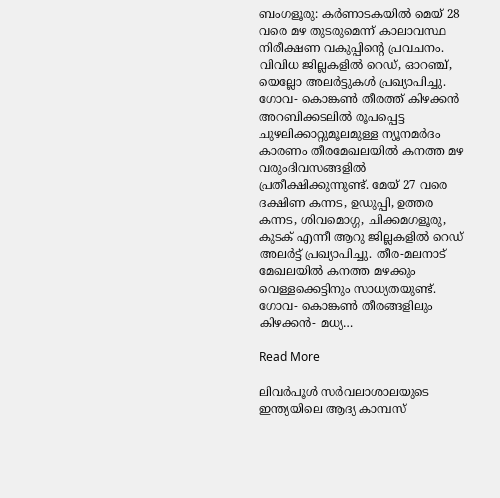ബംഗളൂരു: കർണാടകയിൽ മെയ് 28 വരെ മഴ തുടരുമെന്ന് കാലാവസ്ഥ നിരീക്ഷണ വകുപ്പിൻ്റെ പ്രവചനം. വിവിധ ജില്ലകളിൽ റെഡ്, ഓറഞ്ച്, യെല്ലോ അലർട്ടുകൾ പ്രഖ്യാപിച്ചു. ഗോവ- കൊങ്കൺ തീരത്ത് കിഴക്കൻ അറബിക്കടലിൽ രൂപപ്പെട്ട ചുഴലിക്കാറ്റുമൂലമുള്ള ന്യൂനമർദം കാരണം തീരമേഖലയിൽ കനത്ത മഴ വരുംദിവസങ്ങളിൽ പ്രതീക്ഷിക്കുന്നുണ്ട്. മേയ് 27 വരെ ദക്ഷിണ കന്നട, ഉഡുപ്പി, ഉത്തര കന്നട, ശിവമൊഗ്ഗ, ചിക്കമഗളൂരു, കുടക് എന്നീ ആറു ജില്ലകളിൽ റെഡ് അലർട്ട് പ്രഖ്യാപിച്ചു. തീര-മലനാട് മേഖലയിൽ കനത്ത മഴക്കും വെള്ളക്കെട്ടിനും സാധ്യതയുണ്ട്. ഗോവ- കൊങ്കൺ തീരങ്ങളിലും കിഴക്കൻ- മധ്യ…

Read More

ലിവർപൂൾ സർവലാശാലയുടെ ഇന്ത്യയിലെ ആദ്യ കാമ്പസ്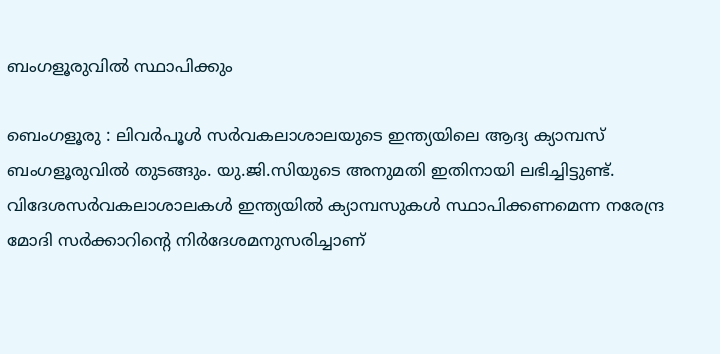ബംഗളൂരുവിൽ സ്ഥാപിക്കും

ബെംഗളൂരു : ലിവർപൂൾ സർവകലാശാലയുടെ ഇന്ത്യയിലെ ആദ്യ ക്യാമ്പസ് ബംഗളൂരുവിൽ തുടങ്ങും. യു.ജി.സിയുടെ അനുമതി ഇതിനായി ലഭിച്ചിട്ടുണ്ട്. വിദേശസർവകലാശാലകൾ ഇന്ത്യയിൽ ക്യാമ്പസുകൾ സ്ഥാപിക്കണമെന്ന നരേന്ദ്ര മോദി സർക്കാറിന്റെ നിർദേശമനുസരിച്ചാണ്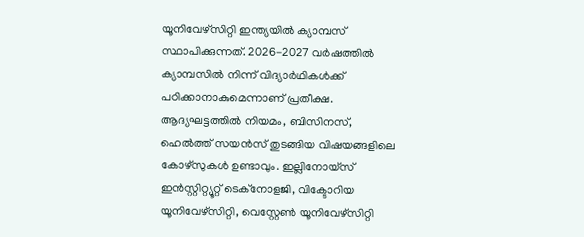യൂനിവേഴ്സിറ്റി ഇന്ത്യയിൽ ക്യാമ്പസ് സ്ഥാപിക്കുന്നത്. 2026-2027 വർഷത്തിൽ ക്യാമ്പസിൽ നിന്ന് വിദ്യാർഥികൾക്ക് പഠിക്കാനാകുമെന്നാണ് പ്രതീക്ഷ. ആദ്യഘട്ടത്തിൽ നിയമം, ബിസിനസ്, ഹെൽത്ത് സയൻസ് തുടങ്ങിയ വിഷയങ്ങളിലെ കോഴ്സുകൾ ഉണ്ടാവും. ഇല്ലിനോയ്സ് ഇൻസ്റ്റിറ്റ്യൂറ്റ് ടെക്നോളജി, വിക്ടോറിയ യൂനിവേഴ്സിറ്റി, വെസ്റ്റേൺ യൂനിവേഴ്സിറ്റി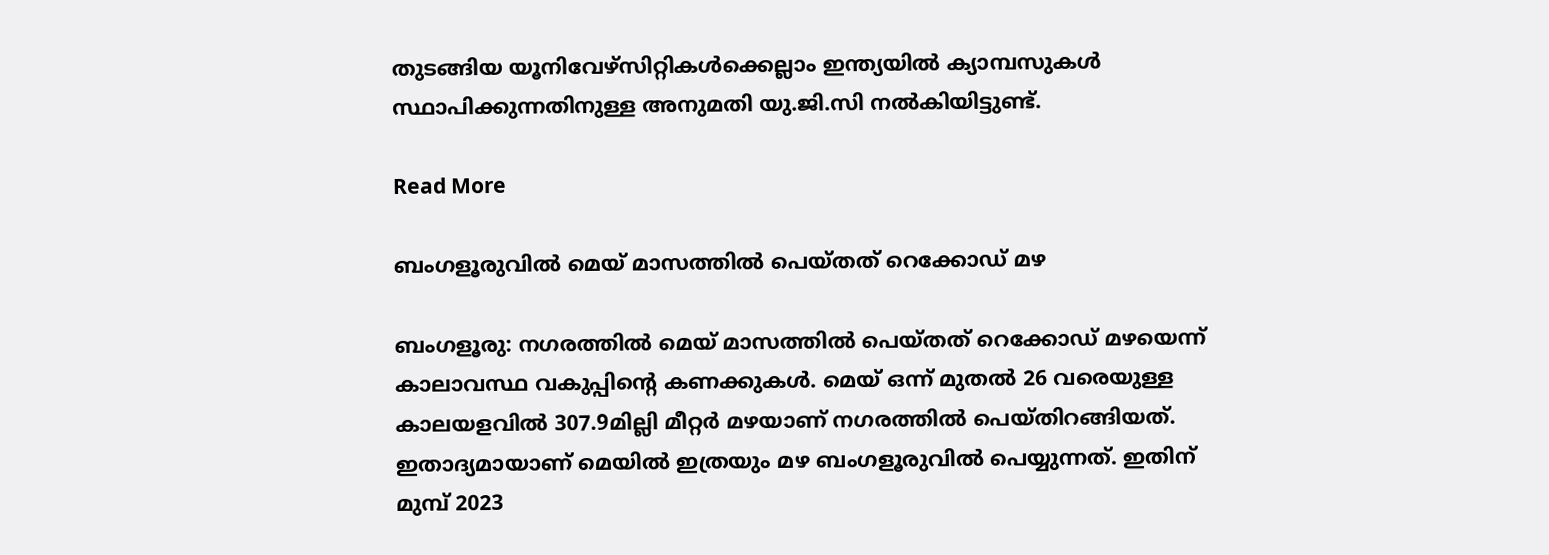തുടങ്ങിയ യൂനിവേഴ്സിറ്റികൾക്കെല്ലാം ഇന്ത്യയിൽ ക്യാമ്പസുകൾ സ്ഥാപിക്കുന്നതിനുള്ള അനുമതി യു.ജി.സി നൽകിയിട്ടുണ്ട്.

Read More

ബംഗളൂരുവിൽ മെയ് മാസത്തിൽ പെയ്തത് റെക്കോഡ് മഴ

ബംഗളൂരു: നഗരത്തിൽ മെയ് മാസത്തിൽ പെയ്തത് റെക്കോഡ് മഴയെന്ന് കാലാവസ്ഥ വകുപ്പിന്റെ കണക്കുകൾ. മെയ് ഒന്ന് മുതൽ 26 വരെയുള്ള കാലയളവിൽ 307.9മില്ലി മീറ്റർ മഴയാണ് നഗരത്തിൽ പെയ്തിറങ്ങിയത്. ഇതാദ്യമായാണ് മെയിൽ ഇത്രയും മഴ ബംഗളൂരുവിൽ പെയ്യുന്നത്. ഇതിന് മുമ്പ് 2023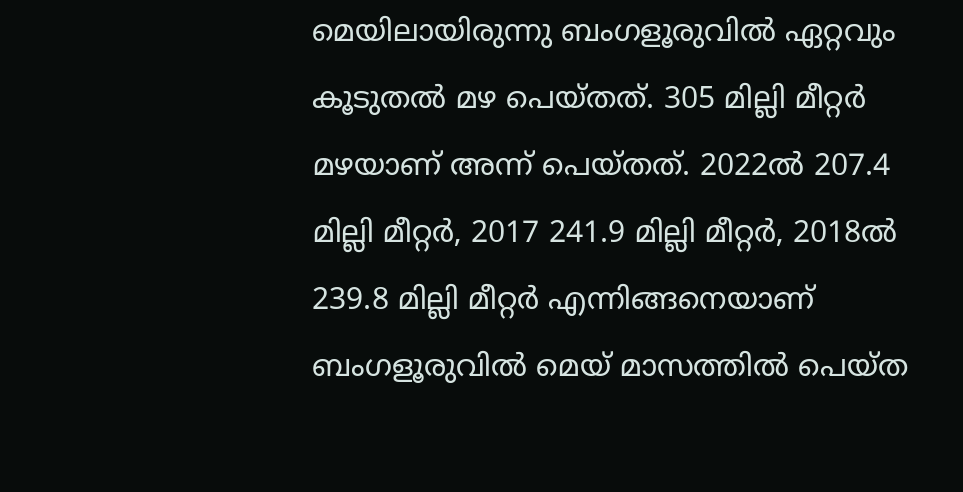മെയിലായിരുന്നു ബംഗളൂരുവിൽ ഏറ്റവും കൂടുതൽ മഴ പെയ്തത്. 305 മില്ലി മീറ്റർ മഴയാണ് അന്ന് പെയ്തത്. 2022ൽ 207.4 മില്ലി മീറ്റർ, 2017 241.9 മില്ലി മീറ്റർ, 2018ൽ 239.8 മില്ലി മീറ്റർ എന്നിങ്ങനെയാണ് ബംഗളൂരുവിൽ മെയ് മാസത്തിൽ പെയ്ത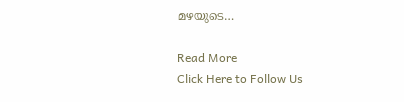മഴയുടെ…

Read More
Click Here to Follow Us